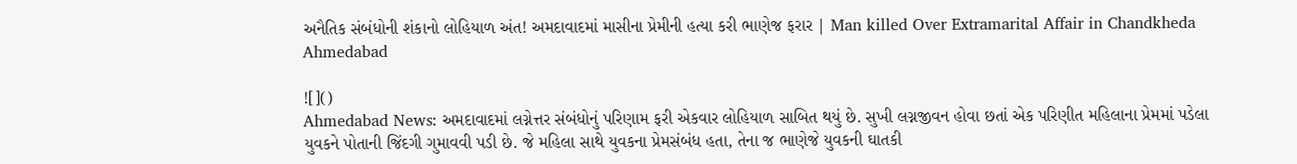અનૈતિક સંબંધોની શંકાનો લોહિયાળ અંત! અમદાવાદમાં માસીના પ્રેમીની હત્યા કરી ભાણેજ ફરાર | Man killed Over Extramarital Affair in Chandkheda Ahmedabad

![]()
Ahmedabad News: અમદાવાદમાં લગ્નેત્તર સંબંધોનું પરિણામ ફરી એકવાર લોહિયાળ સાબિત થયું છે. સુખી લગ્નજીવન હોવા છતાં એક પરિણીત મહિલાના પ્રેમમાં પડેલા યુવકને પોતાની જિંદગી ગુમાવવી પડી છે. જે મહિલા સાથે યુવકના પ્રેમસંબંધ હતા, તેના જ ભાણેજે યુવકની ઘાતકી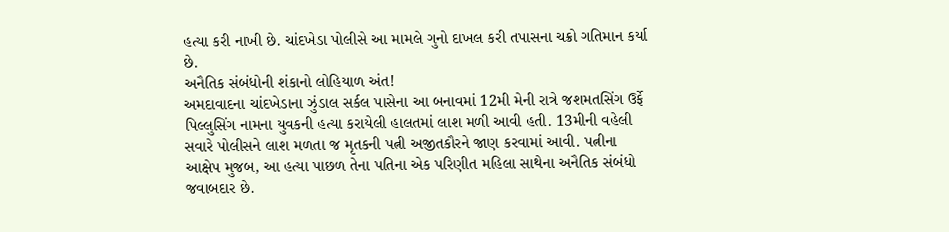હત્યા કરી નાખી છે. ચાંદખેડા પોલીસે આ મામલે ગુનો દાખલ કરી તપાસના ચક્રો ગતિમાન કર્યા છે.
અનૈતિક સંબંધોની શંકાનો લોહિયાળ અંત!
અમદાવાદના ચાંદખેડાના ઝુંડાલ સર્કલ પાસેના આ બનાવમાં 12મી મેની રાત્રે જશમતસિંગ ઉર્ફે પિલ્લુસિંગ નામના યુવકની હત્યા કરાયેલી હાલતમાં લાશ મળી આવી હતી. 13મીની વહેલી સવારે પોલીસને લાશ મળતા જ મૃતકની પત્ની અજીતકૌરને જાણ કરવામાં આવી. પત્નીના આક્ષેપ મુજબ, આ હત્યા પાછળ તેના પતિના એક પરિણીત મહિલા સાથેના અનૈતિક સંબંધો જવાબદાર છે.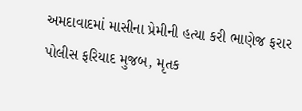અમદાવાદમાં માસીના પ્રેમીની હત્યા કરી ભાણેજ ફરાર
પોલીસ ફરિયાદ મુજબ, મૃતક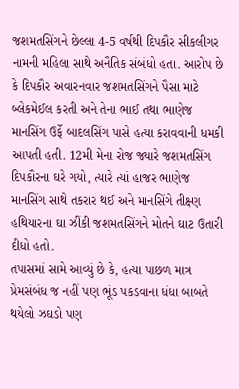જશમતસિંગને છેલ્લા 4-5 વર્ષથી દિપકૌર સીકલીગર નામની મહિલા સાથે અનૈતિક સંબંધો હતા. આરોપ છે કે દિપકૌર અવારનવાર જશમતસિંગને પૈસા માટે બ્લેકમેઈલ કરતી અને તેના ભાઈ તથા ભાણેજ માનસિંગ ઉર્ફે બાદલસિંગ પાસે હત્યા કરાવવાની ધમકી આપતી હતી. 12મી મેના રોજ જ્યારે જશમતસિંગ દિપકૌરના ઘરે ગયો, ત્યારે ત્યાં હાજર ભાણેજ માનસિંગ સાથે તકરાર થઈ અને માનસિંગે તીક્ષ્ણ હથિયારના ઘા ઝીંકી જશમતસિંગને મોતને ઘાટ ઉતારી દીધો હતો.
તપાસમાં સામે આવ્યું છે કે, હત્યા પાછળ માત્ર પ્રેમસંબંધ જ નહીં પણ ભૂંડ પકડવાના ધંધા બાબતે થયેલો ઝઘડો પણ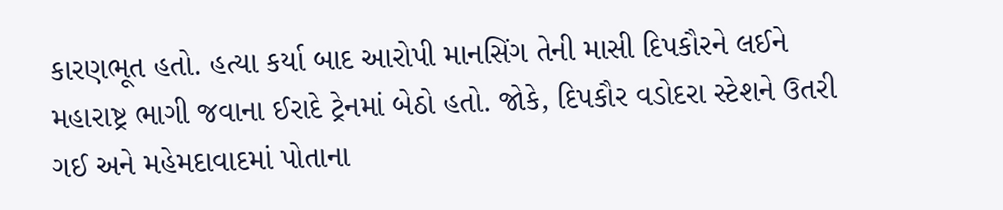કારણભૂત હતો. હત્યા કર્યા બાદ આરોપી માનસિંગ તેની માસી દિપકૌરને લઈને મહારાષ્ટ્ર ભાગી જવાના ઈરાદે ટ્રેનમાં બેઠો હતો. જોકે, દિપકૌર વડોદરા સ્ટેશને ઉતરી ગઈ અને મહેમદાવાદમાં પોતાના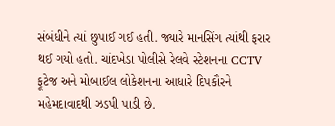સંબંધીને ત્યાં છુપાઈ ગઈ હતી. જ્યારે માનસિંગ ત્યાંથી ફરાર થઈ ગયો હતો. ચાંદખેડા પોલીસે રેલવે સ્ટેશનના CCTV ફૂટેજ અને મોબાઈલ લોકેશનના આધારે દિપકૌરને મહેમદાવાદથી ઝડપી પાડી છે.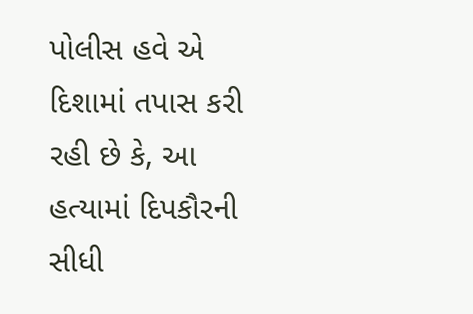પોલીસ હવે એ દિશામાં તપાસ કરી રહી છે કે, આ હત્યામાં દિપકૌરની સીધી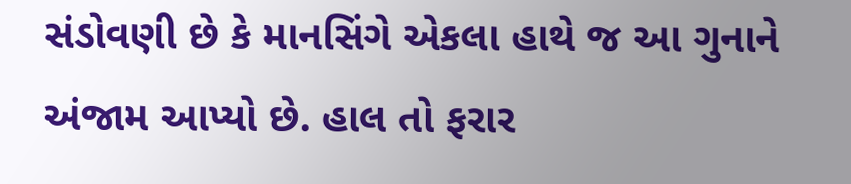સંડોવણી છે કે માનસિંગે એકલા હાથે જ આ ગુનાને અંજામ આપ્યો છે. હાલ તો ફરાર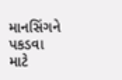માનસિંગને પકડવા માટે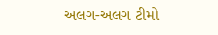અલગ-અલગ ટીમો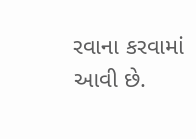રવાના કરવામાં આવી છે.